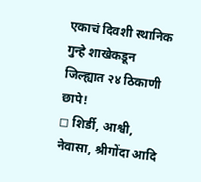एकाचं दिवशी स्थानिक गुन्हे शाखेकडून जिल्ह्यात २४ ठिकाणी छापे!
◻ शिर्डी, आश्वी, नेवासा, श्रीगोंदा आदि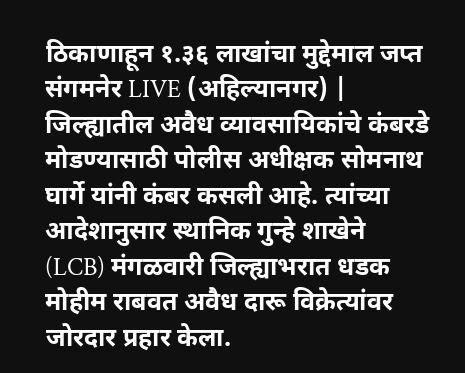ठिकाणाहून १.३६ लाखांचा मुद्देमाल जप्त
संगमनेर LIVE (अहिल्यानगर) | जिल्ह्यातील अवैध व्यावसायिकांचे कंबरडे मोडण्यासाठी पोलीस अधीक्षक सोमनाथ घार्गे यांनी कंबर कसली आहे. त्यांच्या आदेशानुसार स्थानिक गुन्हे शाखेने (LCB) मंगळवारी जिल्ह्याभरात धडक मोहीम राबवत अवैध दारू विक्रेत्यांवर जोरदार प्रहार केला.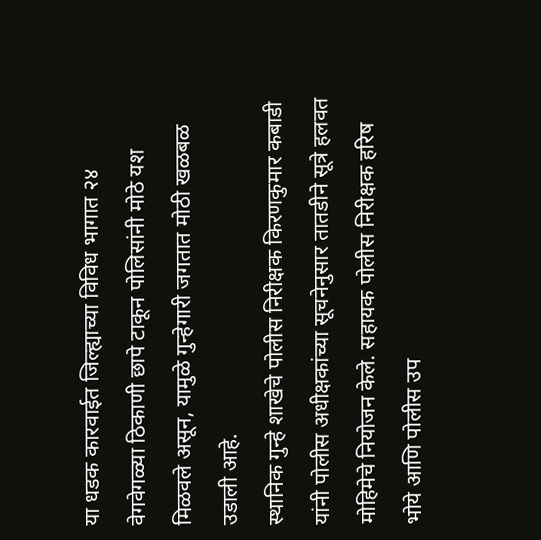या धडक कारवाईत जिल्ह्याच्या विविध भागात २४ वेगवेगळ्या ठिकाणी छापे टाकून पोलिसांनी मोठे यश मिळवले असून, यामुळे गुन्हेगारी जगतात मोठी खळबळ उडाली आहे.
स्थानिक गुन्हे शाखेचे पोलीस निरीक्षक किरणकुमार कबाडी यांनी पोलीस अधीक्षकांच्या सूचनेनुसार तातडीने सूत्रे हलवत मोहिमेचे नियोजन केले. सहायक पोलीस निरीक्षक हरिष भोये आणि पोलीस उप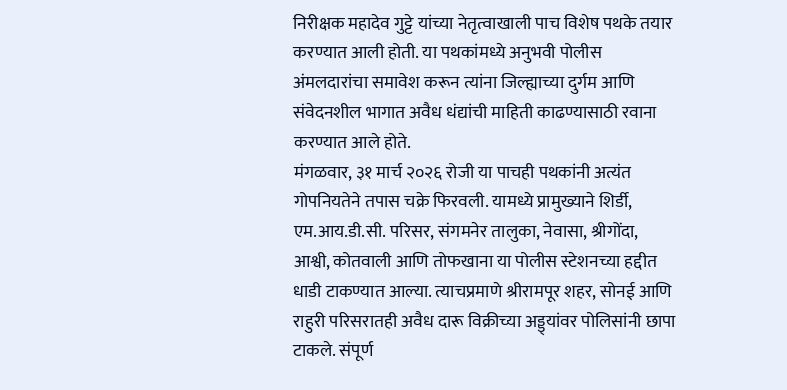निरीक्षक महादेव गुट्टे यांच्या नेतृत्वाखाली पाच विशेष पथके तयार करण्यात आली होती. या पथकांमध्ये अनुभवी पोलीस अंमलदारांचा समावेश करून त्यांना जिल्ह्याच्या दुर्गम आणि संवेदनशील भागात अवैध धंद्यांची माहिती काढण्यासाठी रवाना करण्यात आले होते.
मंगळवार, ३१ मार्च २०२६ रोजी या पाचही पथकांनी अत्यंत गोपनियतेने तपास चक्रे फिरवली. यामध्ये प्रामुख्याने शिर्डी, एम.आय.डी.सी. परिसर, संगमनेर तालुका, नेवासा, श्रीगोंदा, आश्वी, कोतवाली आणि तोफखाना या पोलीस स्टेशनच्या हद्दीत धाडी टाकण्यात आल्या. त्याचप्रमाणे श्रीरामपूर शहर, सोनई आणि राहुरी परिसरातही अवैध दारू विक्रीच्या अड्ड्यांवर पोलिसांनी छापा टाकले. संपूर्ण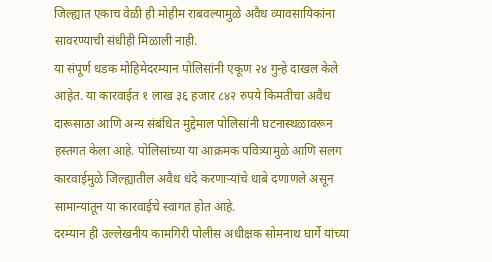जिल्ह्यात एकाच वेळी ही मोहीम राबवल्यामुळे अवैध व्यावसायिकांना सावरण्याची संधीही मिळाली नाही.
या संपूर्ण धडक मोहिमेदरम्यान पोलिसांनी एकूण २४ गुन्हे दाखल केले आहेत. या कारवाईत १ लाख ३६ हजार ८४२ रुपये किमतीचा अवैध दारूसाठा आणि अन्य संबंधित मुद्देमाल पोलिसांनी घटनास्थळावरून हस्तगत केला आहे. पोलिसांच्या या आक्रमक पवित्र्यामुळे आणि सलग कारवाईमुळे जिल्ह्यातील अवैध धंदे करणाऱ्यांचे धाबे दणाणले असून सामान्यांतून या कारवाईचे स्वागत होत आहे.
दरम्यान ही उल्लेखनीय कामगिरी पोलीस अधीक्षक सोमनाथ घार्गे यांच्या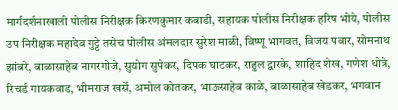मार्गदर्शनाखाली पोलीस निरीक्षक किरणकुमार कबाडी, सहायक पोलीस निरीक्षक हरिष भोये, पोलीस उप निरीक्षक महादेव गुट्टे तसेच पोलीस अंमलदार सुरेश माळी, विष्णू भागवत, विजय पवार, सोमनाथ झांबरे, बाळासाहेब नागरगोजे, सुयोग सुपेकर, दिपक घाटकर, राहुल द्वारके, शाहिद शेख, गणेश धोत्रे, रिचर्ड गायकवाड, भीमराज खर्से, अमोल कोतकर, भाऊसाहेब काळे, बाळासाहेब खेडकर, भगवान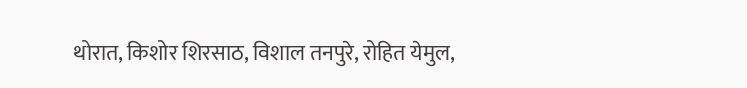थोरात, किशोर शिरसाठ, विशाल तनपुरे, रोहित येमुल,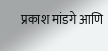प्रकाश मांडगे आणि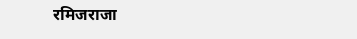रमिजराजा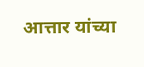आत्तार यांच्या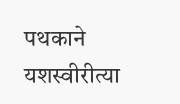पथकाने यशस्वीरीत्या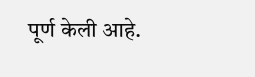पूर्ण केली आहे.